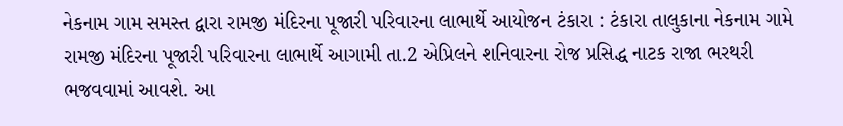નેકનામ ગામ સમસ્ત દ્વારા રામજી મંદિરના પૂજારી પરિવારના લાભાર્થે આયોજન ટંકારા : ટંકારા તાલુકાના નેકનામ ગામે રામજી મંદિરના પૂજારી પરિવારના લાભાર્થે આગામી તા.2 એપ્રિલને શનિવારના રોજ પ્રસિદ્ધ નાટક રાજા ભરથરી ભજવવામાં આવશે. આ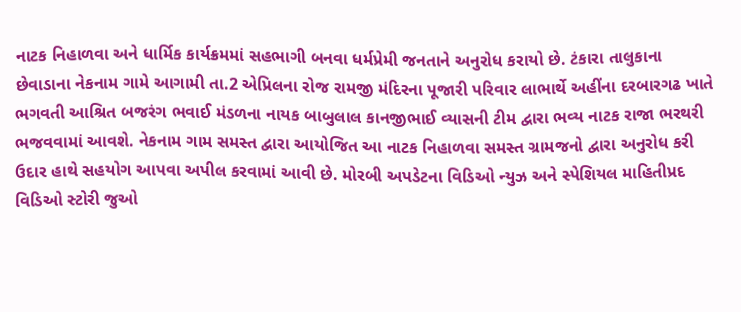નાટક નિહાળવા અને ધાર્મિક કાર્યક્રમમાં સહભાગી બનવા ધર્મપ્રેમી જનતાને અનુરોધ કરાયો છે. ટંકારા તાલુકાના છેવાડાના નેકનામ ગામે આગામી તા.2 એપ્રિલના રોજ રામજી મંદિરના પૂજારી પરિવાર લાભાર્થે અહીંના દરબારગઢ ખાતે ભગવતી આશ્રિત બજરંગ ભવાઈ મંડળના નાયક બાબુલાલ કાનજીભાઈ વ્યાસની ટીમ દ્વારા ભવ્ય નાટક રાજા ભરથરી ભજવવામાં આવશે. નેકનામ ગામ સમસ્ત દ્વારા આયોજિત આ નાટક નિહાળવા સમસ્ત ગ્રામજનો દ્વારા અનુરોધ કરી ઉદાર હાથે સહયોગ આપવા અપીલ કરવામાં આવી છે. મોરબી અપડેટના વિડિઓ ન્યુઝ અને સ્પેશિયલ માહિતીપ્રદ વિડિઓ સ્ટોરી જુઓ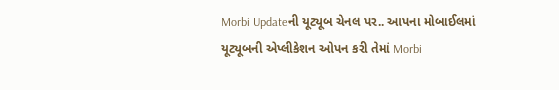Morbi Updateની યૂટ્યૂબ ચેનલ પર.. આપના મોબાઈલમાં યૂટ્યૂબની એપ્લીકેશન ઓપન કરી તેમાં Morbi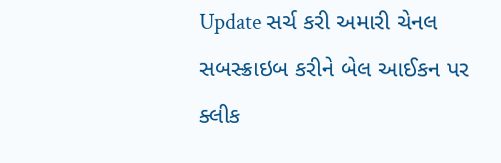Update સર્ચ કરી અમારી ચેનલ સબસ્ક્રાઇબ કરીને બેલ આઈકન પર ક્લીક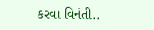કરવા વિનંતી..